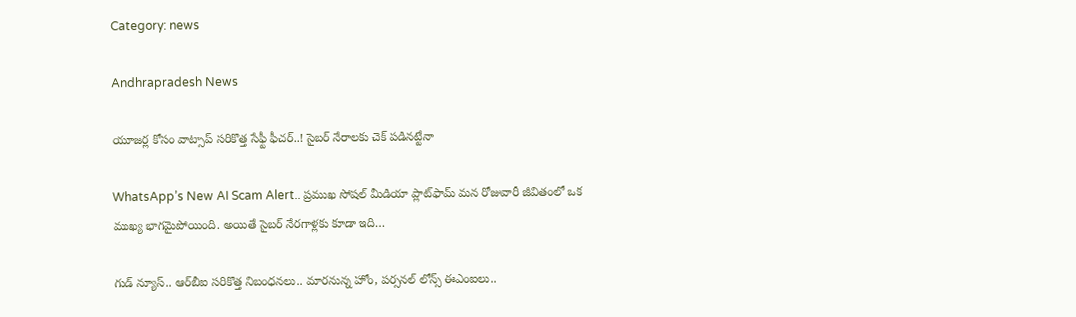Category: news

Andhrapradesh News

యూజర్ల కోసం వాట్సాప్ సరికొత్త సేఫ్టీ ఫీచర్..! సైబర్ నేరాలకు చెక్ పడినట్టేనా

WhatsApp’s New AI Scam Alert.. ప్రముఖ సోషల్ మీడియా ప్లాట్‌ఫామ్ మన రోజువారీ జీవితంలో ఒక ముఖ్య భాగమైపోయింది. అయితే సైబర్ నేరగాళ్లకు కూడా ఇది…

గుడ్ న్యూస్.. ఆర్‌బీఐ సరికొత్త నిబంధనలు.. మారనున్న హోం, పర్సనల్ లోన్స్ ఈఎంఐలు..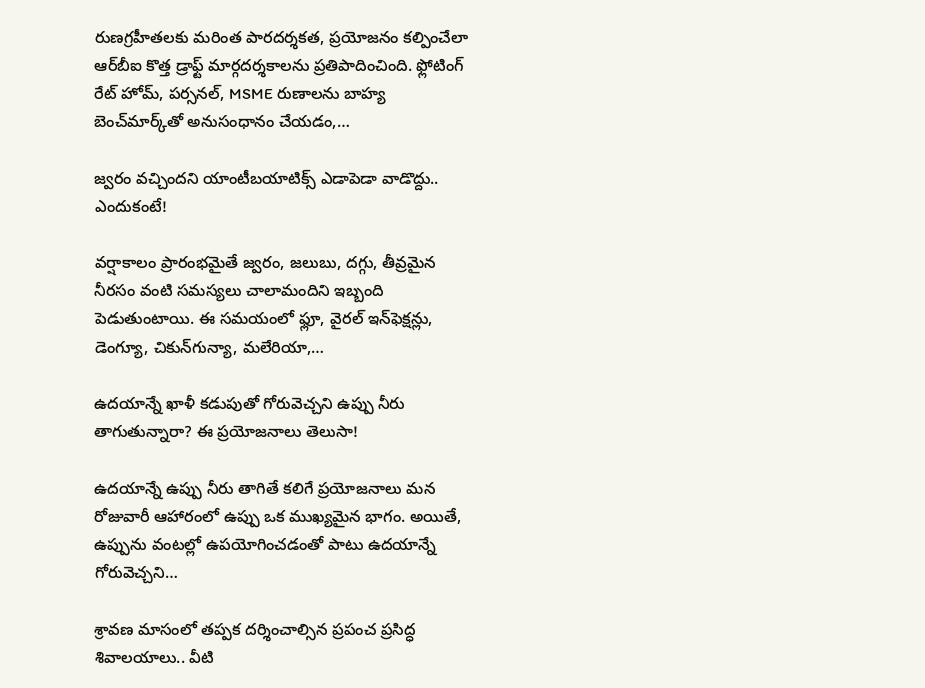రుణగ్రహీతలకు మరింత పారదర్శకత, ప్రయోజనం కల్పించేలా ఆర్‌బీఐ కొత్త డ్రాఫ్ట్ మార్గదర్శకాలను ప్రతిపాదించింది. ఫ్లోటింగ్ రేట్ హోమ్, పర్సనల్, MSME రుణాలను బాహ్య బెంచ్‌మార్క్‌తో అనుసంధానం చేయడం,…

జ్వరం వచ్చిందని యాంటీబయాటిక్స్‌ ఎడాపెడా వాడొద్దు.. ఎందుకంటే!

వర్షాకాలం ప్రారంభమైతే జ్వరం, జలుబు, దగ్గు, తీవ్రమైన నీరసం వంటి సమస్యలు చాలామందిని ఇబ్బంది పెడుతుంటాయి. ఈ సమయంలో ఫ్లూ, వైరల్‌ ఇన్‌ఫెక్షన్లు, డెంగ్యూ, చికున్‌గున్యా, మలేరియా,…

ఉదయాన్నే ఖాళీ కడుపుతో గోరువెచ్చని ఉప్పు నీరు తాగుతున్నారా? ఈ ప్రయోజనాలు తెలుసా!

ఉదయాన్నే ఉప్పు నీరు తాగితే కలిగే ప్రయోజనాలు మన రోజువారీ ఆహారంలో ఉప్పు ఒక ముఖ్యమైన భాగం. అయితే, ఉప్పును వంటల్లో ఉపయోగించడంతో పాటు ఉదయాన్నే గోరువెచ్చని…

శ్రావణ మాసంలో తప్పక దర్శించాల్సిన ప్రపంచ ప్రసిద్ధ శివాలయాలు.. వీటి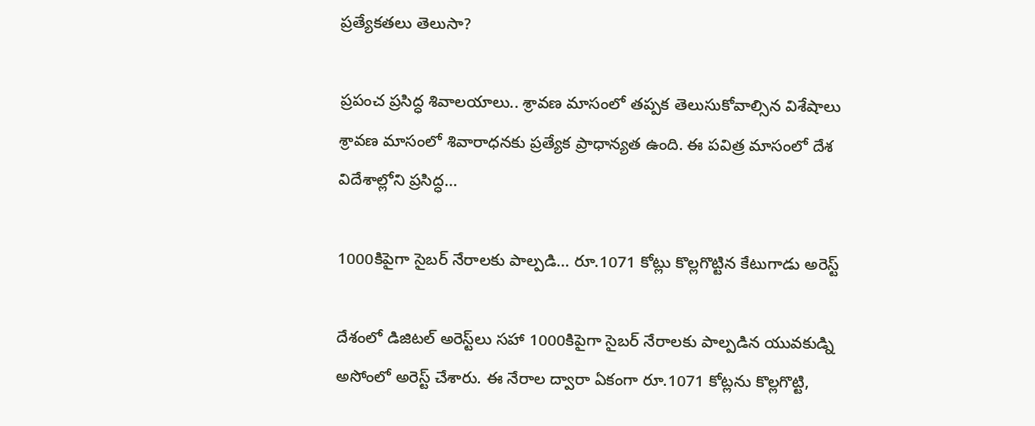ప్రత్యేకతలు తెలుసా?

ప్రపంచ ప్రసిద్ధ శివాలయాలు.. శ్రావణ మాసంలో తప్పక తెలుసుకోవాల్సిన విశేషాలు శ్రావణ మాసంలో శివారాధనకు ప్రత్యేక ప్రాధాన్యత ఉంది. ఈ పవిత్ర మాసంలో దేశ విదేశాల్లోని ప్రసిద్ధ…

1000కిపైగా సైబర్ నేరాలకు పాల్పడి… రూ.1071 కోట్లు కొల్లగొట్టిన కేటుగాడు అరెస్ట్

దేశంలో డిజిటల్ అరెస్ట్‌లు సహా 1000కిపైగా సైబర్ నేరాలకు పాల్పడిన యువకుడ్ని అసోంలో అరెస్ట్ చేశారు. ఈ నేరాల ద్వారా ఏకంగా రూ.1071 కోట్లను కొల్లగొట్టి,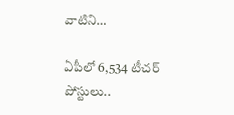వాటిని…

ఏపీలో 6,534 టీచర్ పోస్టులు..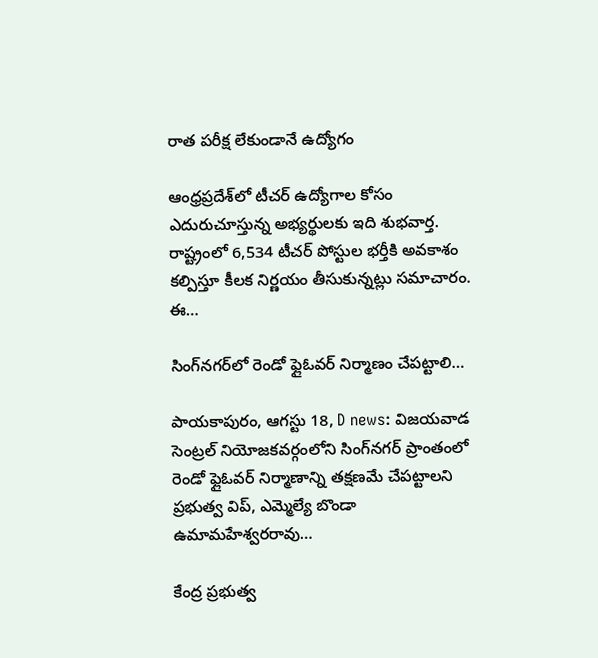రాత పరీక్ష లేకుండానే ఉద్యోగం

ఆంధ్రప్రదేశ్‌లో టీచర్ ఉద్యోగాల కోసం ఎదురుచూస్తున్న అభ్యర్థులకు ఇది శుభవార్త. రాష్ట్రంలో 6,534 టీచర్ పోస్టుల భర్తీకి అవకాశం కల్పిస్తూ కీలక నిర్ణయం తీసుకున్నట్లు సమాచారం. ఈ…

సింగ్‌నగర్‌లో రెండో ఫ్లైఓవర్ నిర్మాణం చేపట్టాలి…

పాయకాపురం, ఆగస్టు 18, D news: విజయవాడ సెంట్రల్‌ నియోజకవర్గంలోని సింగ్‌నగర్‌ ప్రాంతంలో రెండో ఫ్లైఓవర్‌ నిర్మాణాన్ని తక్షణమే చేపట్టాలని ప్రభుత్వ విప్‌, ఎమ్మెల్యే బొండా ఉమామహేశ్వరరావు…

కేంద్ర ప్రభుత్వ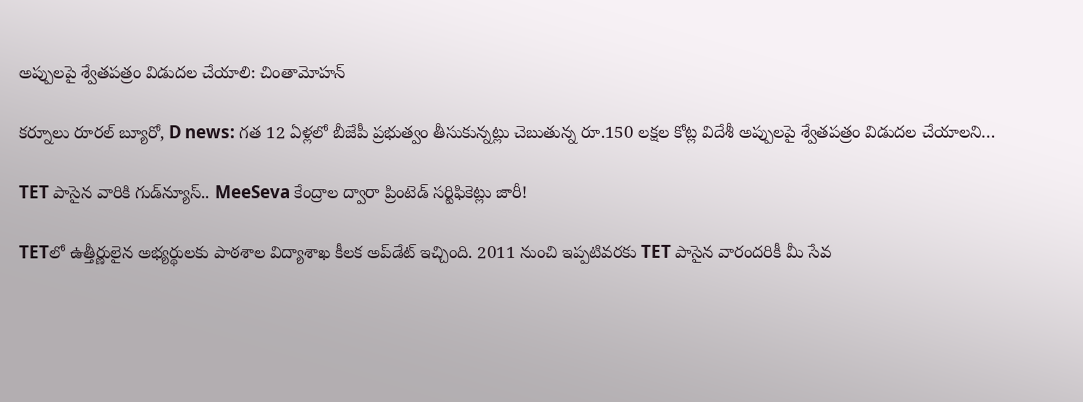అప్పులపై శ్వేతపత్రం విడుదల చేయాలి: చింతామోహన్‌

కర్నూలు రూరల్‌ బ్యూరో, D news: గత 12 ఏళ్లలో బీజేపీ ప్రభుత్వం తీసుకున్నట్లు చెబుతున్న రూ.150 లక్షల కోట్ల విదేశీ అప్పులపై శ్వేతపత్రం విడుదల చేయాలని…

TET పాసైన వారికి గుడ్‌న్యూస్.. MeeSeva కేంద్రాల ద్వారా ప్రింటెడ్ సర్టిఫికెట్లు జారీ!

TETలో ఉత్తీర్ణులైన అభ్యర్థులకు పాఠశాల విద్యాశాఖ కీలక అప్‌డేట్‌ ఇచ్చింది. 2011 నుంచి ఇప్పటివరకు TET పాసైన వారందరికీ మీ సేవ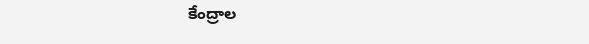కేంద్రాల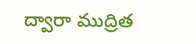ద్వారా ముద్రిత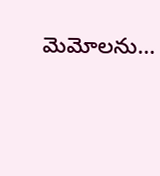మెమోలను…